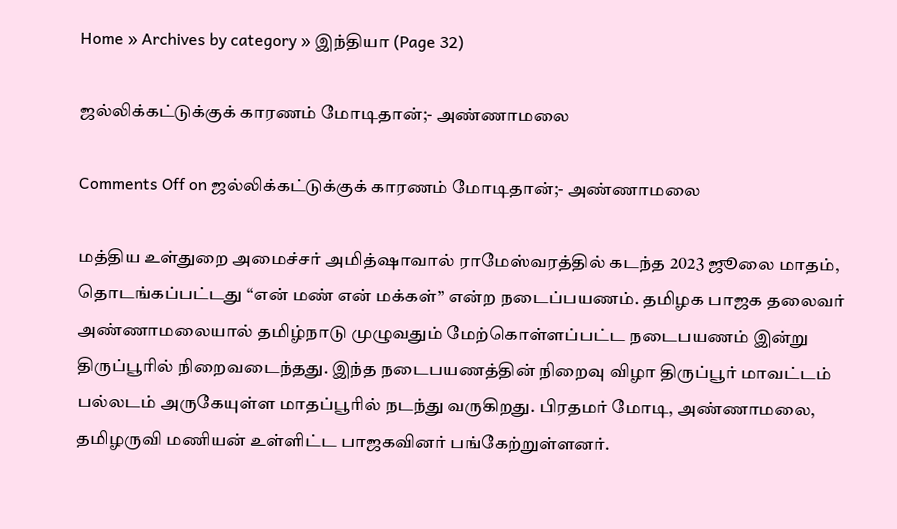Home » Archives by category » இந்தியா (Page 32)

ஜல்லிக்கட்டுக்குக் காரணம் மோடிதான்;- அண்ணாமலை

Comments Off on ஜல்லிக்கட்டுக்குக் காரணம் மோடிதான்;- அண்ணாமலை

மத்திய உள்துறை அமைச்சர் அமித்ஷாவால் ராமேஸ்வரத்தில் கடந்த 2023 ஜூலை மாதம், தொடங்கப்பட்டது “என் மண் என் மக்கள்” என்ற நடைப்பயணம். தமிழக பாஜக தலைவர் அண்ணாமலையால் தமிழ்நாடு முழுவதும் மேற்கொள்ளப்பட்ட நடைபயணம் இன்று திருப்பூரில் நிறைவடைந்தது. இந்த நடைபயணத்தின் நிறைவு விழா திருப்பூர் மாவட்டம் பல்லடம் அருகேயுள்ள மாதப்பூரில் நடந்து வருகிறது. பிரதமர் மோடி, அண்ணாமலை, தமிழருவி மணியன் உள்ளிட்ட பாஜகவினர் பங்கேற்றுள்ளனர்.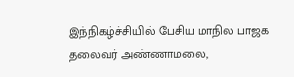இந்நிகழ்ச்சியில் பேசிய மாநில பாஜக தலைவர் அண்ணாமலை,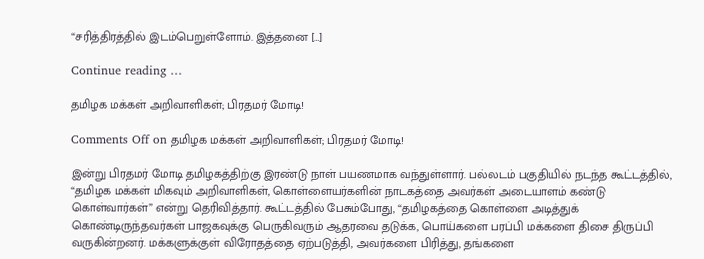“சரித்திரத்தில் இடம்பெறுள்ளோம். இத்தனை […]

Continue reading …

தமிழக மக்கள் அறிவாளிகள்; பிரதமர் மோடி!

Comments Off on தமிழக மக்கள் அறிவாளிகள்; பிரதமர் மோடி!

இன்று பிரதமர் மோடி தமிழகத்திற்கு இரண்டு நாள் பயணமாக வந்துள்ளார். பல்லடம் பகுதியில் நடந்த கூட்டத்தில், “தமிழக மக்கள் மிகவும் அறிவாளிகள், கொள்ளையர்களின் நாடகத்தை அவர்கள் அடையாளம் கண்டு கொள்வார்கள்” என்று தெரிவித்தார். கூட்டத்தில் பேசும்போது, “தமிழகத்தை கொள்ளை அடித்துக் கொண்டிருந்தவர்கள் பாஜகவுக்கு பெருகிவரும் ஆதரவை தடுக்க, பொய்களை பரப்பி மக்களை திசை திருப்பி வருகின்றனர். மக்களுக்குள் விரோதத்தை ஏற்படுத்தி, அவர்களை பிரித்து, தங்களை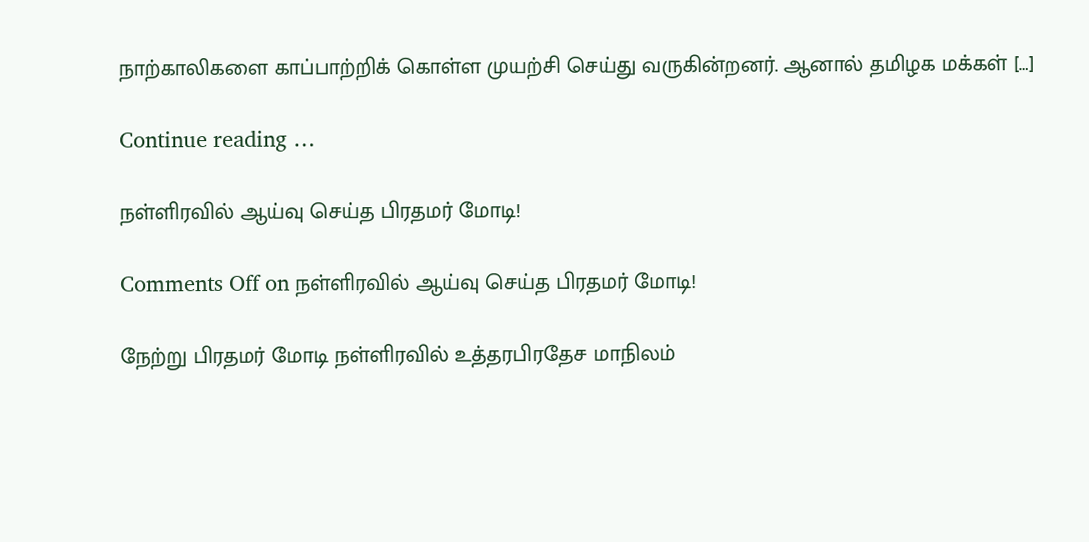நாற்காலிகளை காப்பாற்றிக் கொள்ள முயற்சி செய்து வருகின்றனர். ஆனால் தமிழக மக்கள் […]

Continue reading …

நள்ளிரவில் ஆய்வு செய்த பிரதமர் மோடி!

Comments Off on நள்ளிரவில் ஆய்வு செய்த பிரதமர் மோடி!

நேற்று பிரதமர் மோடி நள்ளிரவில் உத்தரபிரதேச மாநிலம்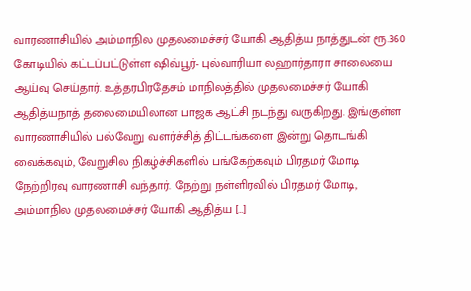வாரணாசியில் அம்மாநில முதலமைச்சர் யோகி ஆதித்ய நாத்துடன் ரூ.360 கோடியில் கட்டப்பட்டுள்ள ஷிவ்பூர்- புல்வாரியா லஹார்தாரா சாலையை ஆய்வு செய்தார். உத்தரபிரதேசம் மாநிலத்தில் முதலமைச்சர் யோகி ஆதித்யநாத் தலைமையிலான பாஜக ஆட்சி நடந்து வருகிறது. இங்குள்ள வாரணாசியில் பல்வேறு வளர்ச்சித் திட்டங்களை இன்று தொடங்கி வைக்கவும், வேறுசில நிகழ்ச்சிகளில் பங்கேற்கவும் பிரதமர் மோடி நேற்றிரவு வாரணாசி வந்தார். நேற்று நள்ளிரவில் பிரதமர் மோடி, அம்மாநில முதலமைச்சர் யோகி ஆதித்ய […]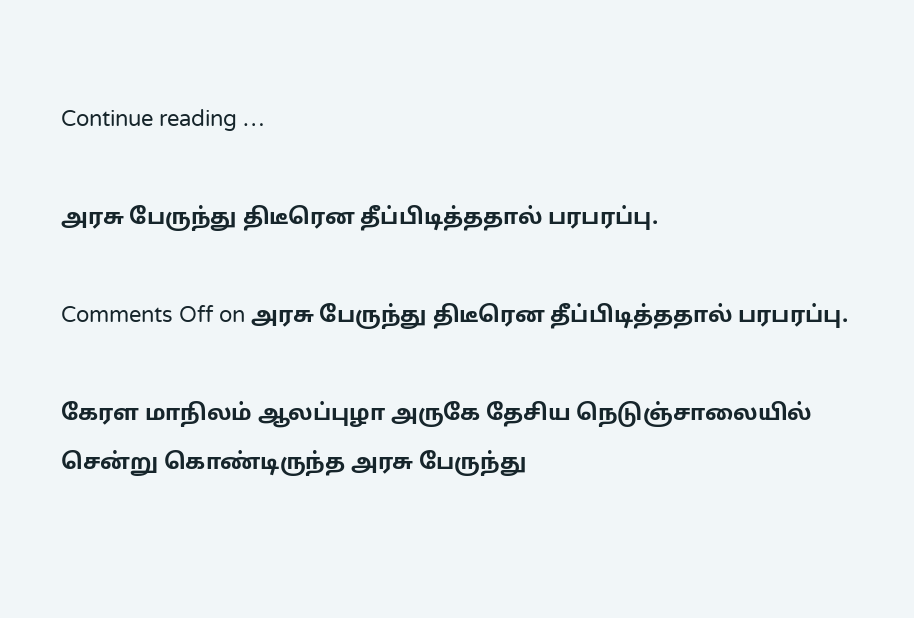Continue reading …

அரசு பேருந்து திடீரென தீப்பிடித்ததால் பரபரப்பு.

Comments Off on அரசு பேருந்து திடீரென தீப்பிடித்ததால் பரபரப்பு.

கேரள மாநிலம் ஆலப்புழா அருகே தேசிய நெடுஞ்சாலையில் சென்று கொண்டிருந்த அரசு பேருந்து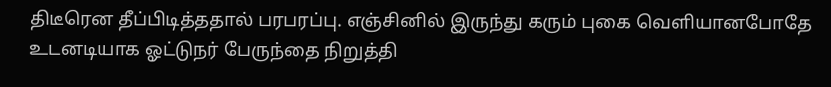திடீரென தீப்பிடித்ததால் பரபரப்பு. எஞ்சினில் இருந்து கரும் புகை வெளியானபோதே உடனடியாக ஓட்டுநர் பேருந்தை நிறுத்தி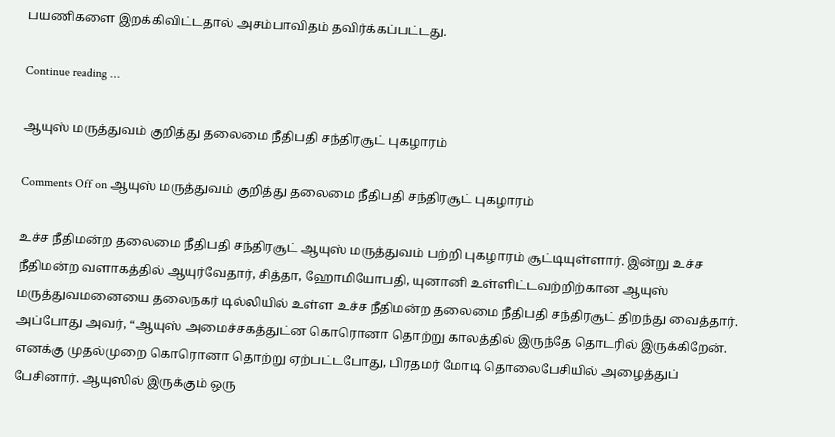பயணிகளை இறக்கிவிட்டதால் அசம்பாவிதம் தவிர்க்கப்பட்டது.

Continue reading …

ஆயுஸ் மருத்துவம் குறித்து தலைமை நீதிபதி சந்திரசூட் புகழாரம்

Comments Off on ஆயுஸ் மருத்துவம் குறித்து தலைமை நீதிபதி சந்திரசூட் புகழாரம்

உச்ச நீதிமன்ற தலைமை நீதிபதி சந்திரசூட் ஆயுஸ் மருத்துவம் பற்றி புகழாரம் சூட்டியுள்ளார். இன்று உச்ச நீதிமன்ற வளாகத்தில் ஆயுர்வேதார், சித்தா, ஹோமியோபதி, யுனானி உள்ளிட்டவற்றிற்கான ஆயுஸ் மருத்துவமனையை தலைநகர் டில்லியில் உள்ள உச்ச நீதிமன்ற தலைமை நீதிபதி சந்திரசூட் திறந்து வைத்தார். அப்போது அவர், “ஆயுஸ் அமைச்சகத்துட்ன கொரொனா தொற்று காலத்தில் இருந்தே தொடரில் இருக்கிறேன். எனக்கு முதல்முறை கொரொனா தொற்று ஏற்பட்டபோது, பிரதமர் மோடி தொலைபேசியில் அழைத்துப் பேசினார். ஆயுஸில் இருக்கும் ஒரு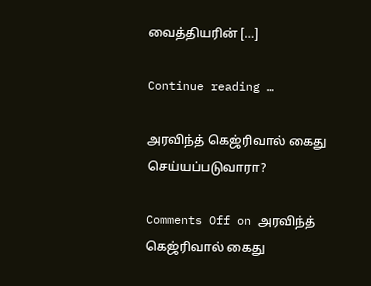வைத்தியரின் […]

Continue reading …

அரவிந்த் கெஜ்ரிவால் கைது செய்யப்படுவாரா?

Comments Off on அரவிந்த் கெஜ்ரிவால் கைது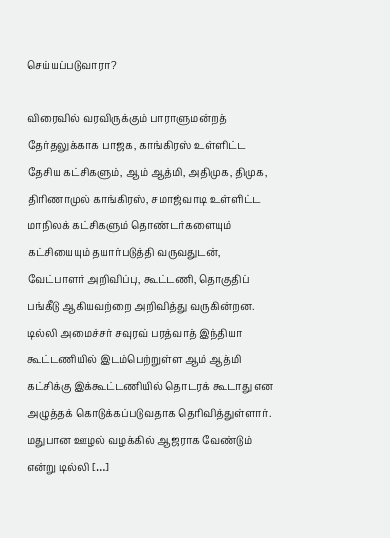செய்யப்படுவாரா?

விரைவில் வரவிருக்கும் பாராளுமன்றத் தேர்தலுக்காக பாஜக, காங்கிரஸ் உள்ளிட்ட தேசிய கட்சிகளும், ஆம் ஆத்மி, அதிமுக, திமுக, திரிணாமுல் காங்கிரஸ், சமாஜ்வாடி உள்ளிட்ட மாநிலக் கட்சிகளும் தொண்டர்களையும் கட்சியையும் தயார்படுத்தி வருவதுடன், வேட்பாளர் அறிவிப்பு, கூட்டணி, தொகுதிப் பங்கீடு ஆகியவற்றை அறிவித்து வருகின்றன. டில்லி அமைச்சர் சவுரவ் பரத்வாத் இந்தியா கூட்டணியில் இடம்பெற்றுள்ள ஆம் ஆத்மி கட்சிக்கு இக்கூட்டணியில் தொடரக் கூடாது என அழுத்தக் கொடுக்கப்படுவதாக தெரிவித்துள்ளார். மதுபான ஊழல் வழக்கில் ஆஜராக வேண்டும் என்று டில்லி […]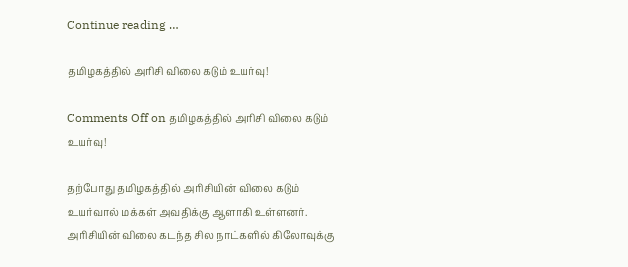Continue reading …

தமிழகத்தில் அரிசி விலை கடும் உயர்வு!

Comments Off on தமிழகத்தில் அரிசி விலை கடும் உயர்வு!

தற்போது தமிழகத்தில் அரிசியின் விலை கடும் உயர்வால் மக்கள் அவதிக்கு ஆளாகி உள்ளனர். அரிசியின் விலை கடந்த சில நாட்களில் கிலோவுக்கு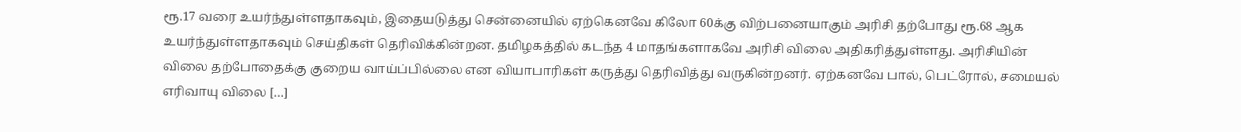ரூ.17 வரை உயர்ந்துள்ளதாகவும், இதையடுத்து சென்னையில் ஏற்கெனவே கிலோ 60க்கு விற்பனையாகும் அரிசி தற்போது ரூ.68 ஆக உயர்ந்துள்ளதாகவும் செய்திகள் தெரிவிக்கின்றன. தமிழகத்தில் கடந்த 4 மாதங்களாகவே அரிசி விலை அதிகரித்துள்ளது. அரிசியின் விலை தற்போதைக்கு குறைய வாய்ப்பில்லை என வியாபாரிகள் கருத்து தெரிவித்து வருகின்றனர். ஏற்கனவே பால், பெட்ரோல், சமையல் எரிவாயு விலை […]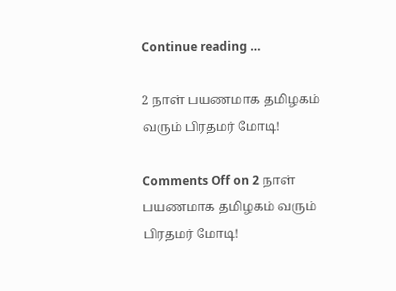Continue reading …

2 நாள் பயணமாக தமிழகம் வரும் பிரதமர் மோடி!

Comments Off on 2 நாள் பயணமாக தமிழகம் வரும் பிரதமர் மோடி!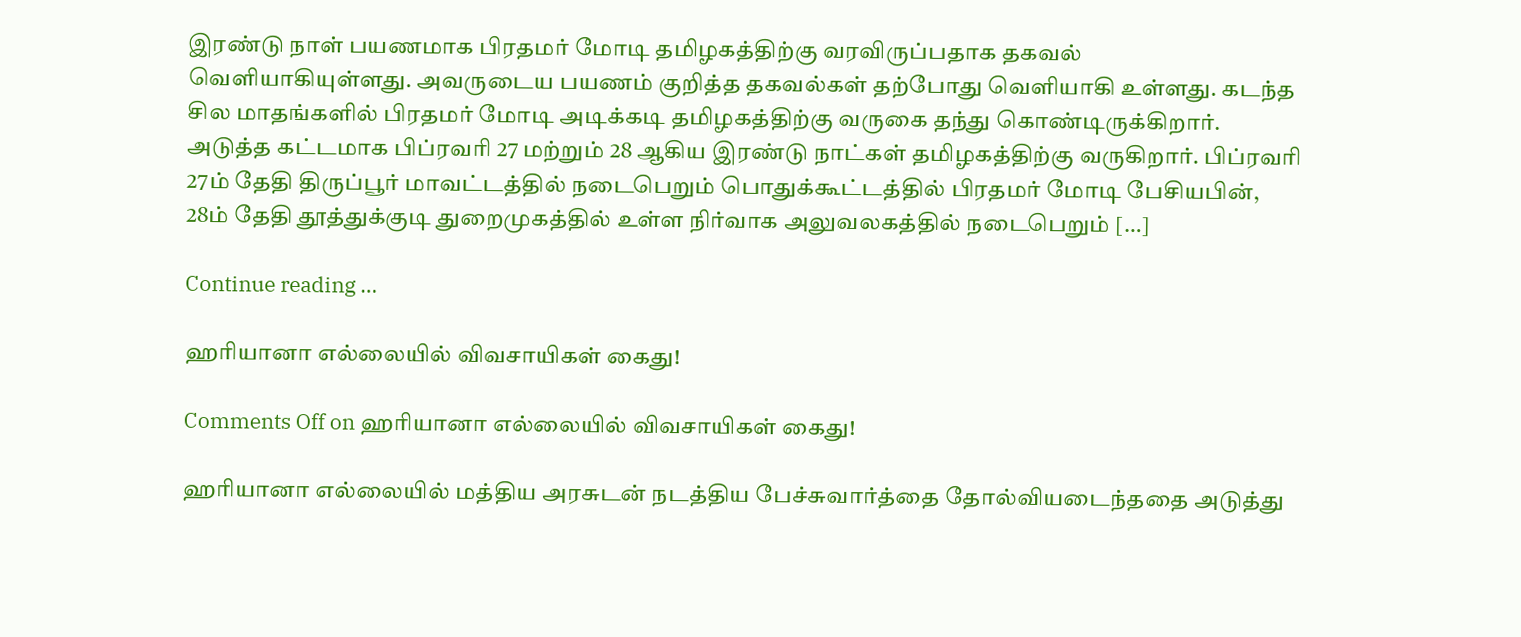இரண்டு நாள் பயணமாக பிரதமர் மோடி தமிழகத்திற்கு வரவிருப்பதாக தகவல் வெளியாகியுள்ளது. அவருடைய பயணம் குறித்த தகவல்கள் தற்போது வெளியாகி உள்ளது. கடந்த சில மாதங்களில் பிரதமர் மோடி அடிக்கடி தமிழகத்திற்கு வருகை தந்து கொண்டிருக்கிறார். அடுத்த கட்டமாக பிப்ரவரி 27 மற்றும் 28 ஆகிய இரண்டு நாட்கள் தமிழகத்திற்கு வருகிறார். பிப்ரவரி 27ம் தேதி திருப்பூர் மாவட்டத்தில் நடைபெறும் பொதுக்கூட்டத்தில் பிரதமர் மோடி பேசியபின், 28ம் தேதி தூத்துக்குடி துறைமுகத்தில் உள்ள நிர்வாக அலுவலகத்தில் நடைபெறும் […]

Continue reading …

ஹரியானா எல்லையில் விவசாயிகள் கைது!

Comments Off on ஹரியானா எல்லையில் விவசாயிகள் கைது!

ஹரியானா எல்லையில் மத்திய அரசுடன் நடத்திய பேச்சுவார்த்தை தோல்வியடைந்ததை அடுத்து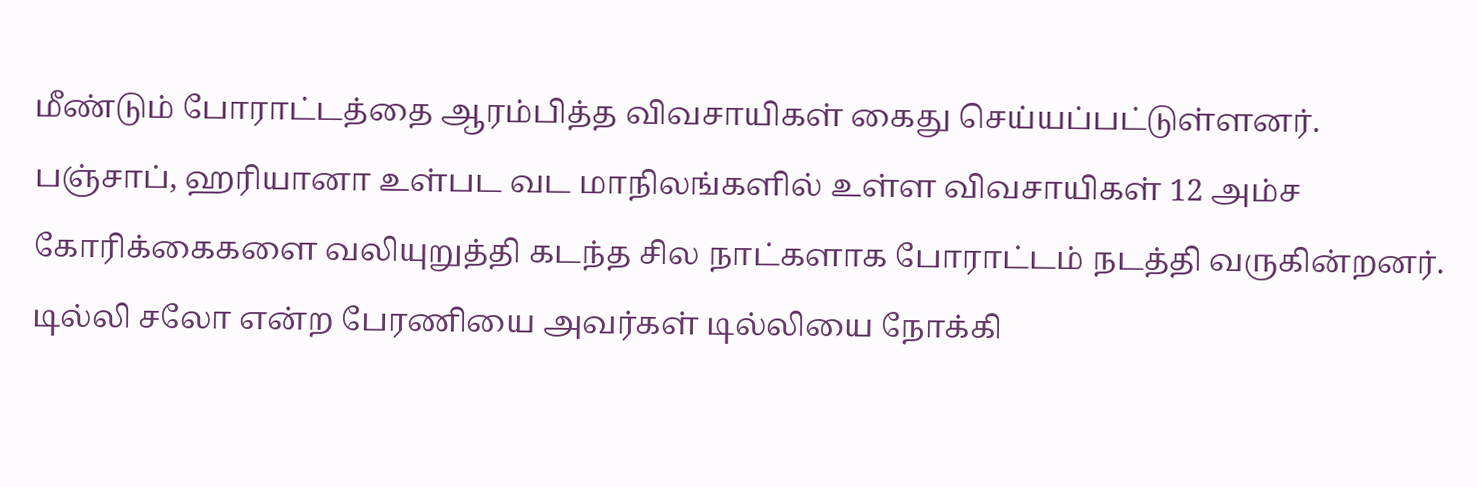மீண்டும் போராட்டத்தை ஆரம்பித்த விவசாயிகள் கைது செய்யப்பட்டுள்ளனர். பஞ்சாப், ஹரியானா உள்பட வட மாநிலங்களில் உள்ள விவசாயிகள் 12 அம்ச கோரிக்கைகளை வலியுறுத்தி கடந்த சில நாட்களாக போராட்டம் நடத்தி வருகின்றனர். டில்லி சலோ என்ற பேரணியை அவர்கள் டில்லியை நோக்கி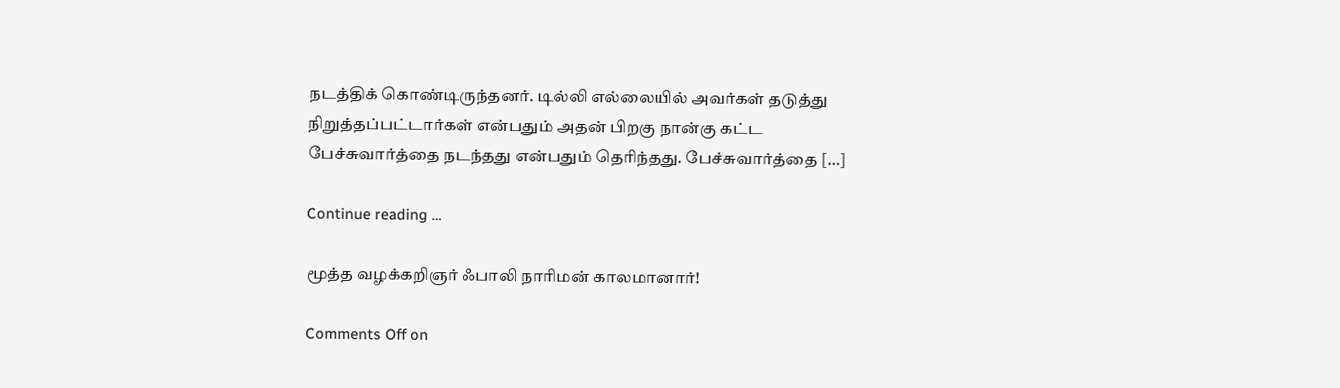நடத்திக் கொண்டிருந்தனர். டில்லி எல்லையில் அவர்கள் தடுத்து நிறுத்தப்பட்டார்கள் என்பதும் அதன் பிறகு நான்கு கட்ட பேச்சுவார்த்தை நடந்தது என்பதும் தெரிந்தது. பேச்சுவார்த்தை […]

Continue reading …

மூத்த வழக்கறிஞர் ஃபாலி நாரிமன் காலமானார்!

Comments Off on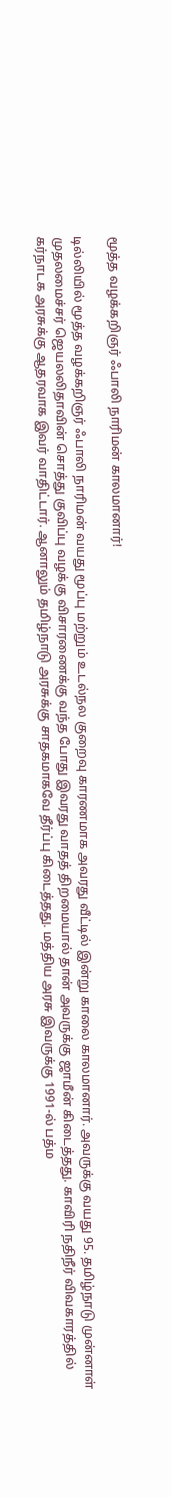மூத்த வழக்கறிஞர் ஃபாலி நாரிமன் காலமானார்!

டில்லியில் மூத்த வழக்கறிஞர் ஃபாலி நாரிமன் வயது மூப்பு மற்றும் உடல்நல குறைவு காரணமாக அவரது வீட்டில் இன்று காலை காலமானார். அவருக்கு வயது 95. தமிழ்நாடு முன்னாள் முதலமைச்சர் ஜெயலலிதாவின் சொத்து குவிப்பு வழக்கு விசாரணைக்கு வந்த போது இவரது வாதத் திறமையால் தான் அவருக்கு ஜாமீன் கிடைத்தது. காவிரி நதிநீர் விவகாரத்தில் கர்நாடக அரசுக்கு ஆதரவாக இவர் வாதிட்டார். ஆனாலும் தமிழ்நாடு அரசுக்கு சாதகமாகவே தீர்ப்பு கிடைத்தது. மத்திய அரசு இவருக்கு 1991-ல் பத்ம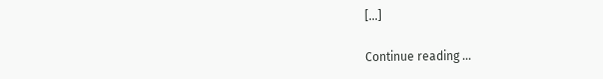[…]

Continue reading …